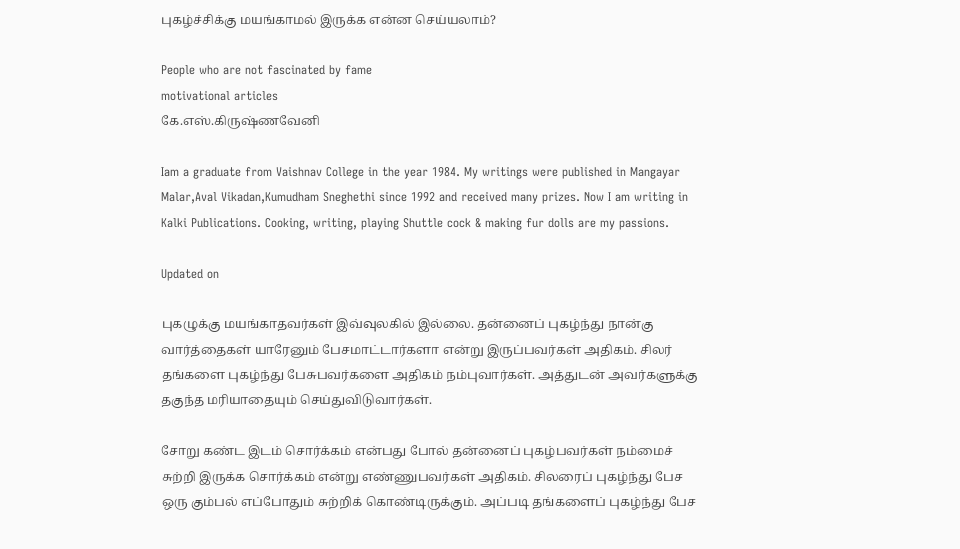புகழ்ச்சிக்கு மயங்காமல் இருக்க என்ன செய்யலாம்?

People who are not fascinated by fame
motivational articles
கே.எஸ்.கிருஷ்ணவேனி

Iam a graduate from Vaishnav College in the year 1984. My writings were published in Mangayar Malar,Aval Vikadan,Kumudham Sneghethi since 1992 and received many prizes. Now I am writing in Kalki Publications. Cooking, writing, playing Shuttle cock & making fur dolls are my passions.

Updated on

புகழுக்கு மயங்காதவர்கள் இவ்வுலகில் இல்லை. தன்னைப் புகழ்ந்து நான்கு வார்த்தைகள் யாரேனும் பேசமாட்டார்களா என்று இருப்பவர்கள் அதிகம். சிலர் தங்களை புகழ்ந்து பேசுபவர்களை அதிகம் நம்புவார்கள். அத்துடன் அவர்களுக்கு தகுந்த மரியாதையும் செய்துவிடுவார்கள்.

சோறு கண்ட இடம் சொர்க்கம் என்பது போல் தன்னைப் புகழ்பவர்கள் நம்மைச் சுற்றி இருக்க சொர்க்கம் என்று எண்ணுபவர்கள் அதிகம். சிலரைப் புகழ்ந்து பேச ஒரு கும்பல் எப்போதும் சுற்றிக் கொண்டிருக்கும். அப்படி தங்களைப் புகழ்ந்து பேச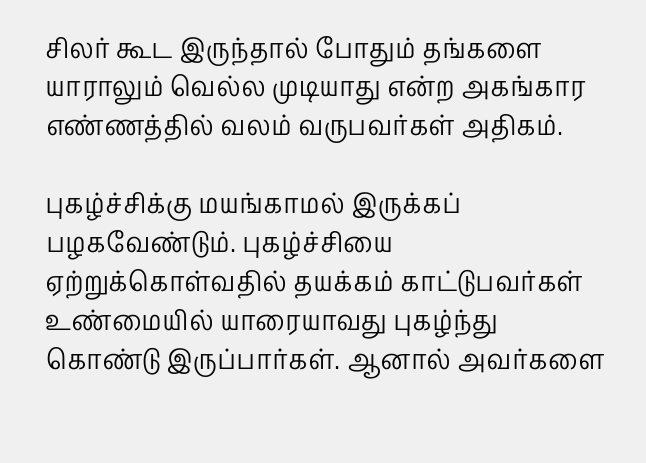சிலர் கூட இருந்தால் போதும் தங்களை யாராலும் வெல்ல முடியாது என்ற அகங்கார எண்ணத்தில் வலம் வருபவர்கள் அதிகம்.

புகழ்ச்சிக்கு மயங்காமல் இருக்கப் பழகவேண்டும். புகழ்ச்சியை ஏற்றுக்கொள்வதில் தயக்கம் காட்டுபவர்கள் உண்மையில் யாரையாவது புகழ்ந்து கொண்டு இருப்பார்கள். ஆனால் அவர்களை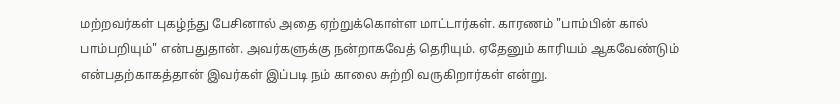மற்றவர்கள் புகழ்ந்து பேசினால் அதை ஏற்றுக்கொள்ள மாட்டார்கள். காரணம் "பாம்பின் கால் பாம்பறியும்" என்பதுதான். அவர்களுக்கு நன்றாகவேத் தெரியும். ஏதேனும் காரியம் ஆகவேண்டும் என்பதற்காகத்தான் இவர்கள் இப்படி நம் காலை சுற்றி வருகிறார்கள் என்று.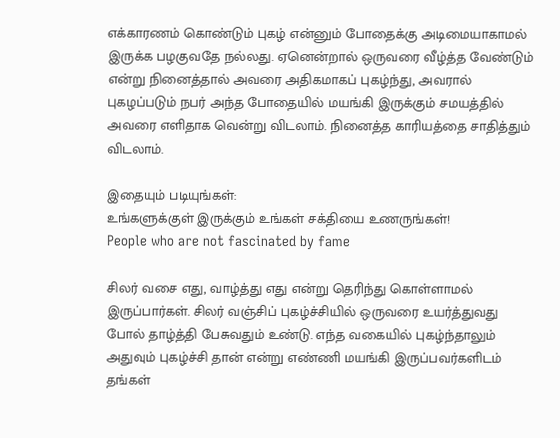எக்காரணம் கொண்டும் புகழ் என்னும் போதைக்கு அடிமையாகாமல் இருக்க பழகுவதே நல்லது. ஏனென்றால் ஒருவரை வீழ்த்த வேண்டும் என்று நினைத்தால் அவரை அதிகமாகப் புகழ்ந்து, அவரால்  புகழப்படும் நபர் அந்த போதையில் மயங்கி இருக்கும் சமயத்தில் அவரை எளிதாக வென்று விடலாம். நினைத்த காரியத்தை சாதித்தும் விடலாம்.

இதையும் படியுங்கள்:
உங்களுக்குள் இருக்கும் உங்கள் சக்தியை உணருங்கள்!
People who are not fascinated by fame

சிலர் வசை எது, வாழ்த்து எது என்று தெரிந்து கொள்ளாமல் இருப்பார்கள். சிலர் வஞ்சிப் புகழ்ச்சியில் ஒருவரை உயர்த்துவது போல் தாழ்த்தி பேசுவதும் உண்டு. எந்த வகையில் புகழ்ந்தாலும் அதுவும் புகழ்ச்சி தான் என்று எண்ணி மயங்கி இருப்பவர்களிடம் தங்கள்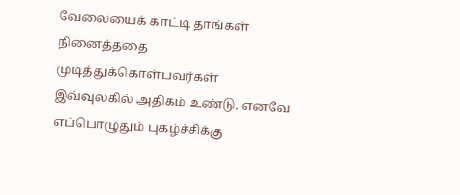வேலையைக் காட்டி தாங்கள் நினைத்ததை முடித்துக்கொள்பவர்கள் இவ்வுலகில் அதிகம் உண்டு. எனவே எப்பொழுதும் புகழ்ச்சிக்கு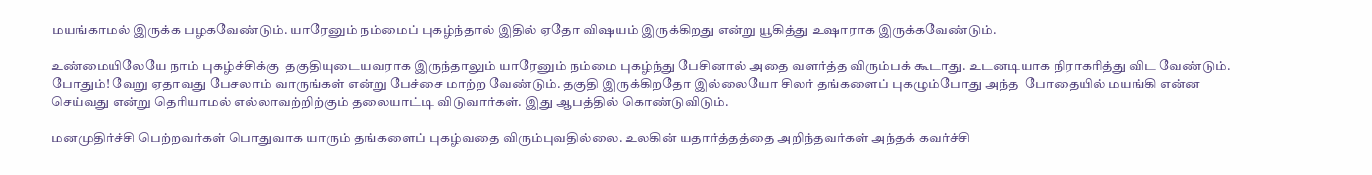மயங்காமல் இருக்க பழகவேண்டும். யாரேனும் நம்மைப் புகழ்ந்தால் இதில் ஏதோ விஷயம் இருக்கிறது என்று யூகித்து உஷாராக இருக்கவேண்டும்.

உண்மையிலேயே நாம் புகழ்ச்சிக்கு  தகுதியுடையவராக இருந்தாலும் யாரேனும் நம்மை புகழ்ந்து பேசினால் அதை வளர்த்த விரும்பக் கூடாது. உடனடியாக நிராகரித்து விட வேண்டும். போதும்! வேறு ஏதாவது பேசலாம் வாருங்கள் என்று பேச்சை மாற்ற வேண்டும். தகுதி இருக்கிறதோ இல்லையோ சிலர் தங்களைப் புகழும்போது அந்த  போதையில் மயங்கி என்ன செய்வது என்று தெரியாமல் எல்லாவற்றிற்கும் தலையாட்டி விடுவார்கள். இது ஆபத்தில் கொண்டுவிடும்.

மனமுதிர்ச்சி பெற்றவர்கள் பொதுவாக யாரும் தங்களைப் புகழ்வதை விரும்புவதில்லை. உலகின் யதார்த்தத்தை அறிந்தவர்கள் அந்தக் கவர்ச்சி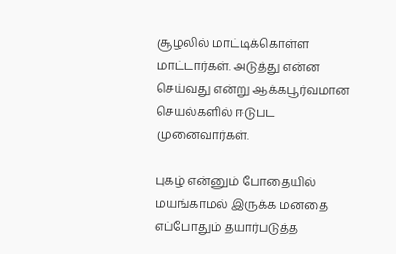சூழலில் மாட்டிக்கொள்ள மாட்டார்கள். அடுத்து என்ன செய்வது என்று ஆக்கபூர்வமான செயல்களில் ஈடுபட முனைவார்கள்.

புகழ் என்னும் போதையில் மயங்காமல் இருக்க மனதை எப்போதும் தயார்படுத்த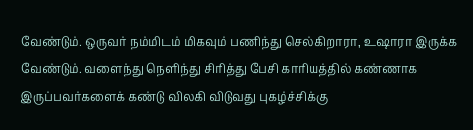வேண்டும். ஒருவர் நம்மிடம் மிகவும் பணிந்து செல்கிறாரா, உஷாரா இருக்க வேண்டும். வளைந்து நெளிந்து சிரித்து பேசி காரியத்தில் கண்ணாக இருப்பவர்களைக் கண்டு விலகி விடுவது புகழ்ச்சிக்கு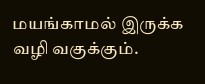மயங்காமல் இருக்க வழி வகுக்கும்.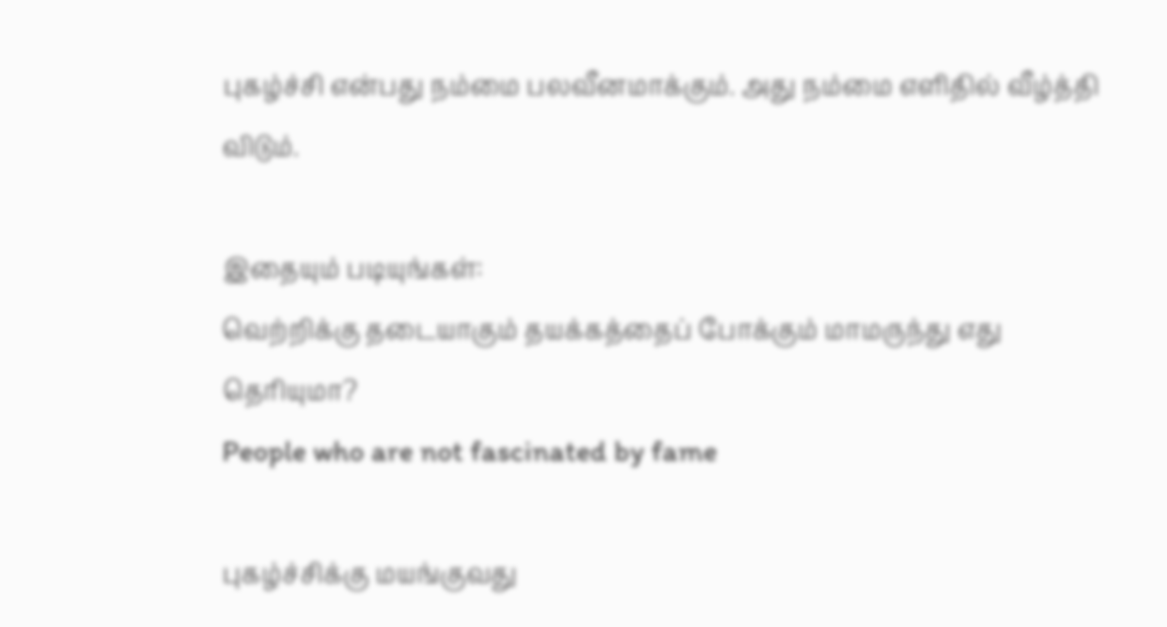புகழ்ச்சி என்பது நம்மை பலவீனமாக்கும். அது நம்மை எளிதில் வீழ்த்தி விடும்.

இதையும் படியுங்கள்:
வெற்றிக்கு தடையாகும் தயக்கத்தைப் போக்கும் மாமருந்து எது தெரியுமா?
People who are not fascinated by fame

புகழ்ச்சிக்கு மயங்குவது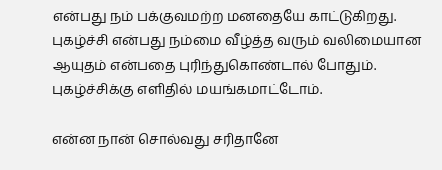என்பது நம் பக்குவமற்ற மனதையே காட்டுகிறது. புகழ்ச்சி என்பது நம்மை வீழ்த்த வரும் வலிமையான ஆயுதம் என்பதை புரிந்துகொண்டால் போதும். புகழ்ச்சிக்கு எளிதில் மயங்கமாட்டோம்.

என்ன நான் சொல்வது சரிதானே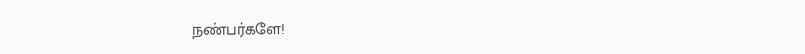நண்பர்களே!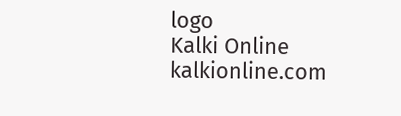logo
Kalki Online
kalkionline.com